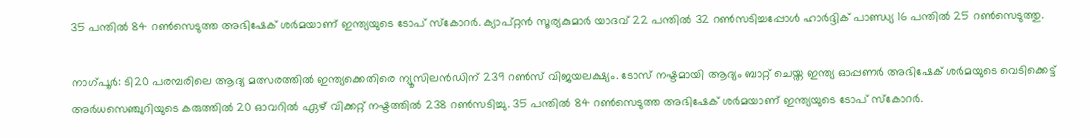35 പന്തില്‍ 84 റണ്‍സെടുത്ത അഭിഷേക് ശര്‍മയാണ് ഇന്ത്യയുടെ ടോപ് സ്കോറര്‍. ക്യാപ്റ്റൻ സൂര്യകുമാര്‍ യാദവ് 22 പന്തില്‍ 32 റണ്‍സടിച്ചപ്പോള്‍ ഹാര്‍ദ്ദിക് പാണ്ഡ്യ 16 പന്തില്‍ 25 റണ്‍സെടുത്തു.

നാഗ്പൂര്‍: ടി20 പരമ്പരിലെ ആദ്യ മത്സരത്തില്‍ ഇന്ത്യക്കെതിരെ ന്യൂസിലന്‍ഡിന് 239 റണ്‍സ് വിജയലക്ഷ്യം. ടോസ് നഷ്ടമായി ആദ്യം ബാറ്റ് ചെയ്ത ഇന്ത്യ ഓപ്പണര്‍ അഭിഷേക് ശര്‍മയുടെ വെടിക്കെട്ട് അര്‍ധസെഞ്ചുറിയുടെ കരുത്തില്‍ 20 ഓവറില്‍ ഏഴ് വിക്കറ്റ് നഷ്ടത്തില്‍ 238 റണ്‍സടിച്ചു. 35 പന്തില്‍ 84 റണ്‍സെടുത്ത അഭിഷേക് ശര്‍മയാണ് ഇന്ത്യയുടെ ടോപ് സ്കോറര്‍.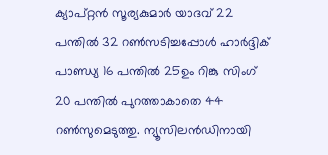ക്യാപ്റ്റൻ സൂര്യകുമാര്‍ യാദവ് 22 പന്തില്‍ 32 റണ്‍സടിച്ചപ്പോള്‍ ഹാര്‍ദ്ദിക് പാണ്ഡ്യ 16 പന്തില്‍ 25ഉം റിങ്കു സിംഗ് 20 പന്തില്‍ പുറത്താകാതെ 44 റണ്‍സുമെടുത്തു. ന്യൂസിലന്‍ഡിനായി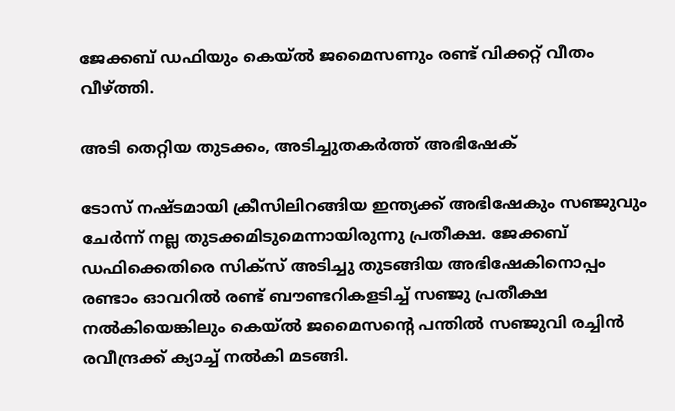ജേക്കബ് ഡഫിയും കെയ്ല്‍ ജമൈസണും രണ്ട് വിക്കറ്റ് വീതം വീഴ്ത്തി.

അടി തെറ്റിയ തുടക്കം, അടിച്ചുതകര്‍ത്ത് അഭിഷേക്

ടോസ് നഷ്ടമായി ക്രീസിലിറങ്ങിയ ഇന്ത്യക്ക് അഭിഷേകും സഞ്ജുവും ചേര്‍ന്ന് നല്ല തുടക്കമിടുമെന്നായിരുന്നു പ്രതീക്ഷ. ജേക്കബ് ഡഫിക്കെതിരെ സിക്സ് അടിച്ചു തുടങ്ങിയ അഭിഷേകിനൊപ്പം രണ്ടാം ഓവറില്‍ രണ്ട് ബൗണ്ടറികളടിച്ച് സഞ്ജു പ്രതീക്ഷ നല്‍കിയെങ്കിലും കെയ്ൽ ജമൈസന്‍റെ പന്തില്‍ സഞ്ജുവി രച്ചിന്‍ രവീന്ദ്രക്ക് ക്യാച്ച് നല്‍കി മടങ്ങി.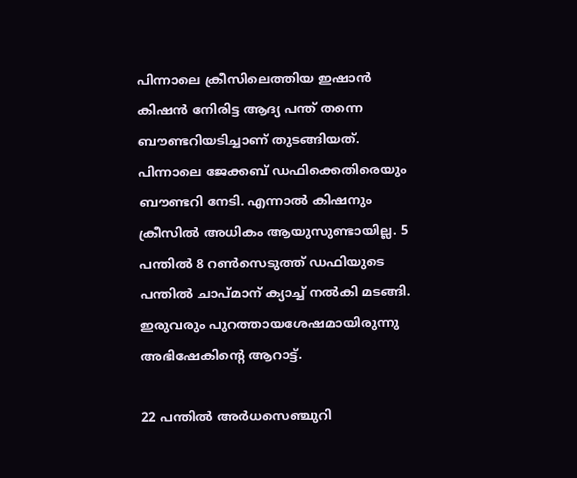പിന്നാലെ ക്രീസിലെത്തിയ ഇഷാന്‍ കിഷന്‍ നേിരിട്ട ആദ്യ പന്ത് തന്നെ ബൗണ്ടറിയടിച്ചാണ് തുടങ്ങിയത്. പിന്നാലെ ജേക്കബ് ഡഫിക്കെതിരെയും ബൗണ്ടറി നേടി. എന്നാല്‍ കിഷനും ക്രീസില്‍ അധികം ആയുസുണ്ടായില്ല. 5 പന്തില്‍ 8 റണ്‍സെടുത്ത് ഡഫിയുടെ പന്തില്‍ ചാപ്മാന് ക്യാച്ച് നല്‍കി മടങ്ങി. ഇരുവരും പുറത്തായശേഷമായിരുന്നു അഭിഷേകിന്‍റെ ആറാട്ട്.

22 പന്തില്‍ അര്‍ധസെഞ്ചുറി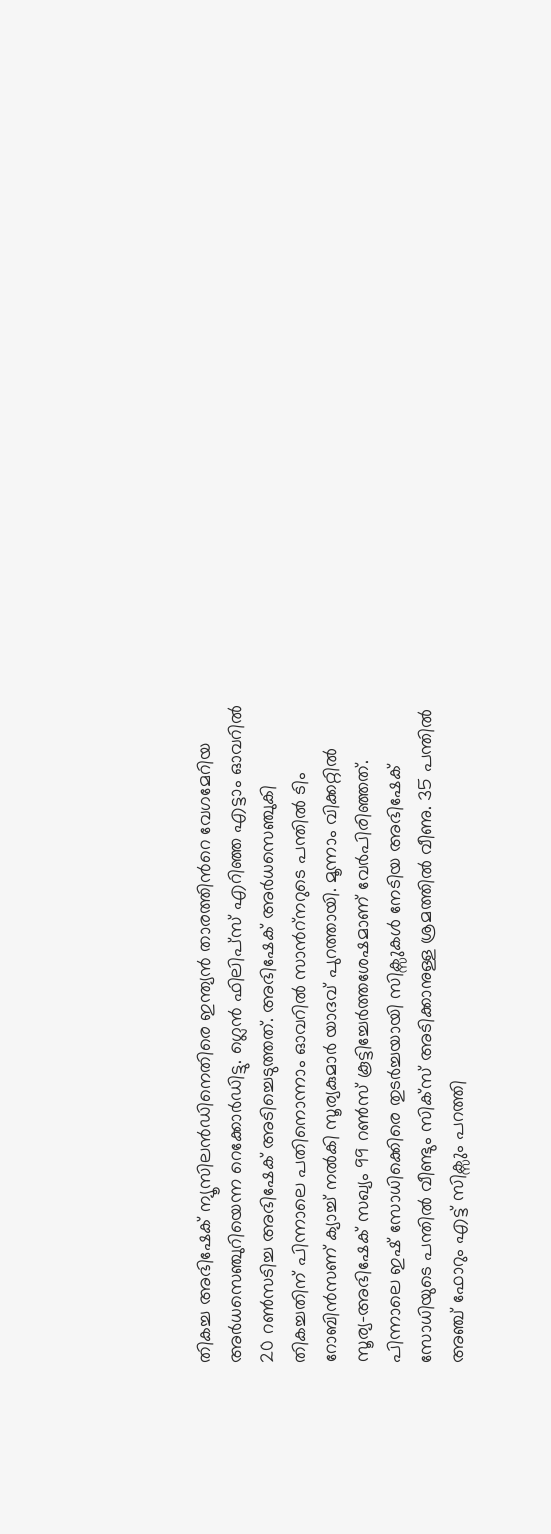തികച്ച അഭിഷേക് ന്യൂസിലന്‍ഡിനെതിരെ ഇന്ത്യൻ താരത്തിന്‍റെ വേഗമേറിയ അര്‍ധസെഞ്ചുറിയെന്ന റെക്കോര്‍ഡിട്ടു. ഗ്ലെന്‍ ഫിലിപ്സ് എറിഞ്ഞ എട്ടാം ഓവറില്‍ 20 റണ്‍സടിച്ച അഭിഷേക് അടിച്ചെടുത്തത്. അഭിഷേക് അര്‍ധസെഞ്ചുകി തികച്ചതിന് പിന്നാലെ പതിനൊന്നാം ഓവറില്‍ സാന്‍റ്നറുടെ പന്തില്‍ ടിം റോബിൻസണ് ക്യാച്ച് നല്‍കി സൂര്യകുമാര്‍ യാദവ് പുറത്തായി. മൂന്നാം വിക്കറ്റില്‍ സൂര്യ-അഭിഷേക് സഖ്യം 99 റണ്‍സ് കൂട്ടിച്ചേർത്തശേഷമാണ് വേര്‍പിരിഞ്ഞത്. പിന്നാലെ ഇഷ് സോധിക്കെിരെ തുടര്‍ച്ചയായി സിക്സുകള്‍ നേടിയ അഭിഷേക് സോധിയുടെ പന്തിൽ‍ വീണ്ടും സിക്സ് അടിക്കാനുള്ള ശ്രമത്തില്‍ വീണു. 35 പന്തില്‍ അഞ്ച് ഫോറും എട്ട് സിക്സും പറത്തി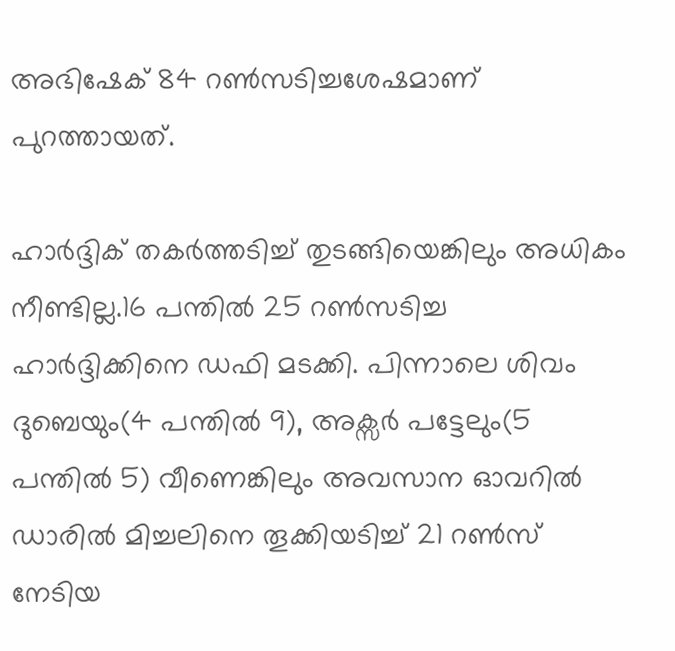അഭിഷേക് 84 റൺസടിച്ചശേഷമാണ് പുറത്തായത്.

ഹാര്‍ദ്ദിക് തകര്‍ത്തടിച്ച് തുടങ്ങിയെങ്കിലും അധികം നീണ്ടില്ല.16 പന്തില്‍ 25 റണ്‍സടിച്ച ഹാര്‍ദ്ദിക്കിനെ ഡഫി മടക്കി. പിന്നാലെ ശിവം ദുബെയും(4 പന്തില്‍ 9), അക്സര്‍ പട്ടേലും(5 പന്തില്‍ 5) വീണെങ്കിലും അവസാന ഓവറില്‍ ഡാരില്‍ മിച്ചലിനെ തൂക്കിയടിച്ച് 21 റണ്‍സ് നേടിയ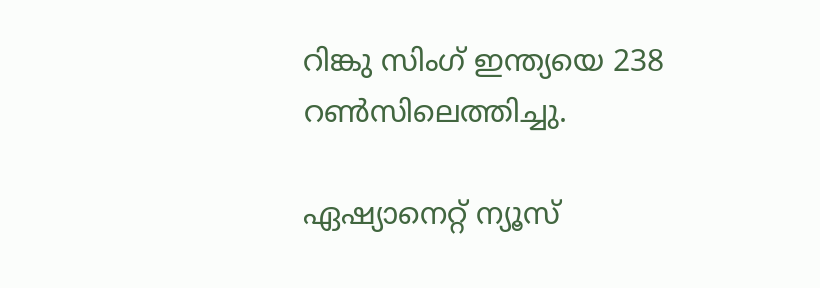റിങ്കു സിംഗ് ഇന്ത്യയെ 238 റണ്‍സിലെത്തിച്ചു.

ഏഷ്യാനെറ്റ് ന്യൂസ്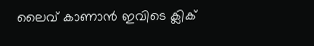ലൈവ് കാണാന്‍ ഇവിടെ ക്ലിക്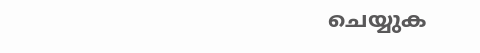ചെയ്യുക